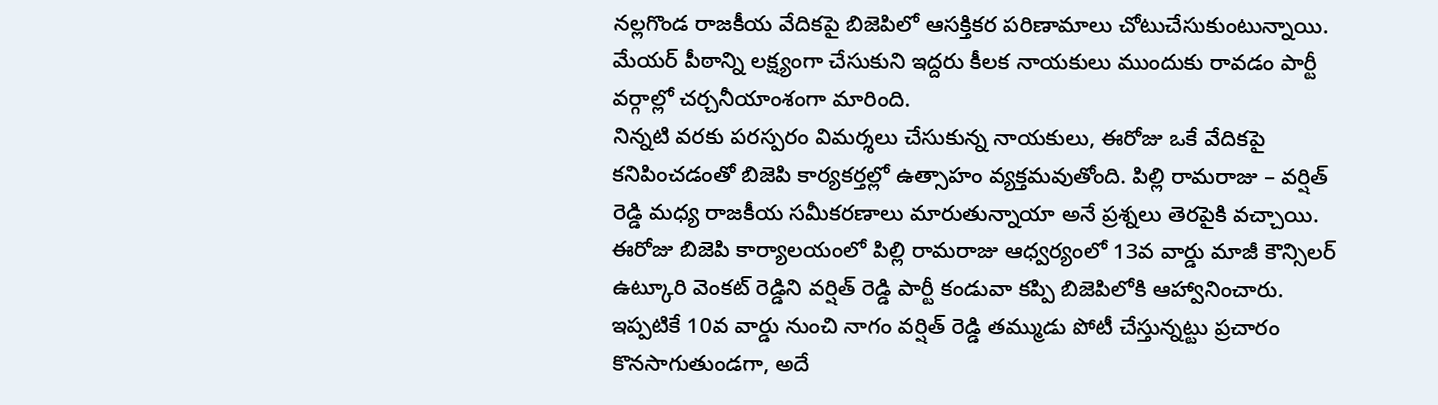నల్లగొండ రాజకీయ వేదికపై బిజెపిలో ఆసక్తికర పరిణామాలు చోటుచేసుకుంటున్నాయి. మేయర్ పీఠాన్ని లక్ష్యంగా చేసుకుని ఇద్దరు కీలక నాయకులు ముందుకు రావడం పార్టీ వర్గాల్లో చర్చనీయాంశంగా మారింది.
నిన్నటి వరకు పరస్పరం విమర్శలు చేసుకున్న నాయకులు, ఈరోజు ఒకే వేదికపై కనిపించడంతో బిజెపి కార్యకర్తల్లో ఉత్సాహం వ్యక్తమవుతోంది. పిల్లి రామరాజు – వర్షిత్ రెడ్డి మధ్య రాజకీయ సమీకరణాలు మారుతున్నాయా అనే ప్రశ్నలు తెరపైకి వచ్చాయి.
ఈరోజు బిజెపి కార్యాలయంలో పిల్లి రామరాజు ఆధ్వర్యంలో 13వ వార్డు మాజీ కౌన్సిలర్ ఉట్కూరి వెంకట్ రెడ్డిని వర్షిత్ రెడ్డి పార్టీ కండువా కప్పి బిజెపిలోకి ఆహ్వానించారు.
ఇప్పటికే 10వ వార్డు నుంచి నాగం వర్షిత్ రెడ్డి తమ్ముడు పోటీ చేస్తున్నట్టు ప్రచారం కొనసాగుతుండగా, అదే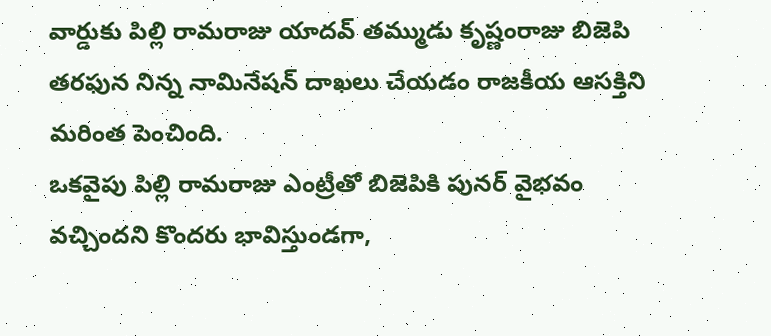వార్డుకు పిల్లి రామరాజు యాదవ్ తమ్ముడు కృష్ణంరాజు బిజెపి తరఫున నిన్న నామినేషన్ దాఖలు చేయడం రాజకీయ ఆసక్తిని మరింత పెంచింది.
ఒకవైపు పిల్లి రామరాజు ఎంట్రీతో బిజెపికి పునర్ వైభవం వచ్చిందని కొందరు భావిస్తుండగా,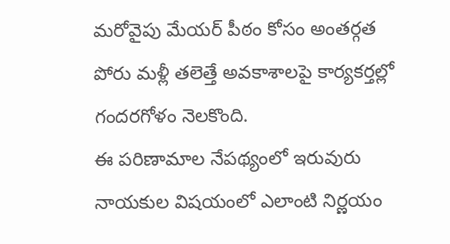మరోవైపు మేయర్ పీఠం కోసం అంతర్గత పోరు మళ్లీ తలెత్తే అవకాశాలపై కార్యకర్తల్లో గందరగోళం నెలకొంది.
ఈ పరిణామాల నేపథ్యంలో ఇరువురు నాయకుల విషయంలో ఎలాంటి నిర్ణయం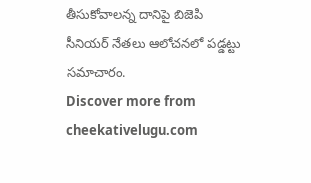తీసుకోవాలన్న దానిపై బిజెపి సీనియర్ నేతలు ఆలోచనలో పడ్డట్టు సమాచారం.
Discover more from cheekativelugu.com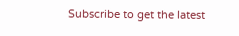Subscribe to get the latest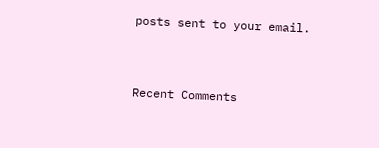posts sent to your email.



Recent Comments